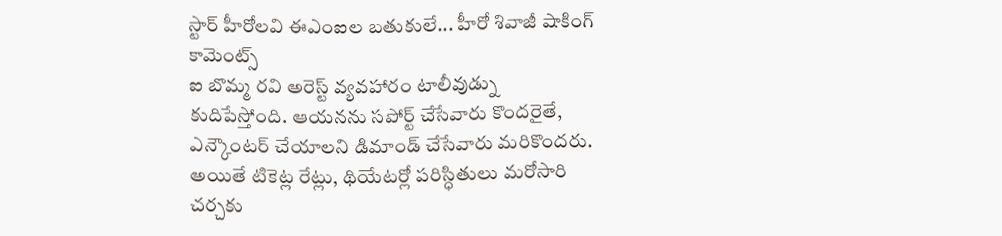స్టార్ హీరోలవి ఈఎంఐల బతుకులే... హీరో శివాజీ షాకింగ్ కామెంట్స్
ఐ బొమ్మ రవి అరెస్ట్ వ్యవహారం టాలీవుడ్ను కుదిపేస్తోంది. ఆయనను సపోర్ట్ చేసేవారు కొందరైతే, ఎన్కౌంటర్ చేయాలని డిమాండ్ చేసేవారు మరికొందరు. అయితే టికెట్ల రేట్లు, థియేటర్లో పరిస్ధితులు మరోసారి చర్చకు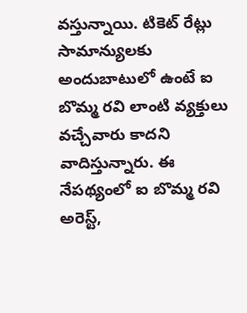వస్తున్నాయి. టికెట్ రేట్లు సామాన్యులకు అందుబాటులో ఉంటే ఐ బొమ్మ రవి లాంటి వ్యక్తులు వచ్చేవారు కాదని వాదిస్తున్నారు. ఈ నేపథ్యంలో ఐ బొమ్మ రవి అరెస్ట్,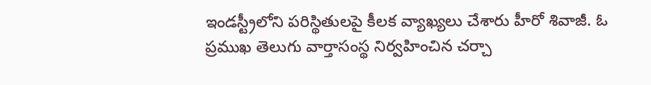ఇండస్ట్రీలోని పరిస్థితులపై కీలక వ్యాఖ్యలు చేశారు హీరో శివాజీ. ఓ ప్రముఖ తెలుగు వార్తాసంస్థ నిర్వహించిన చర్చా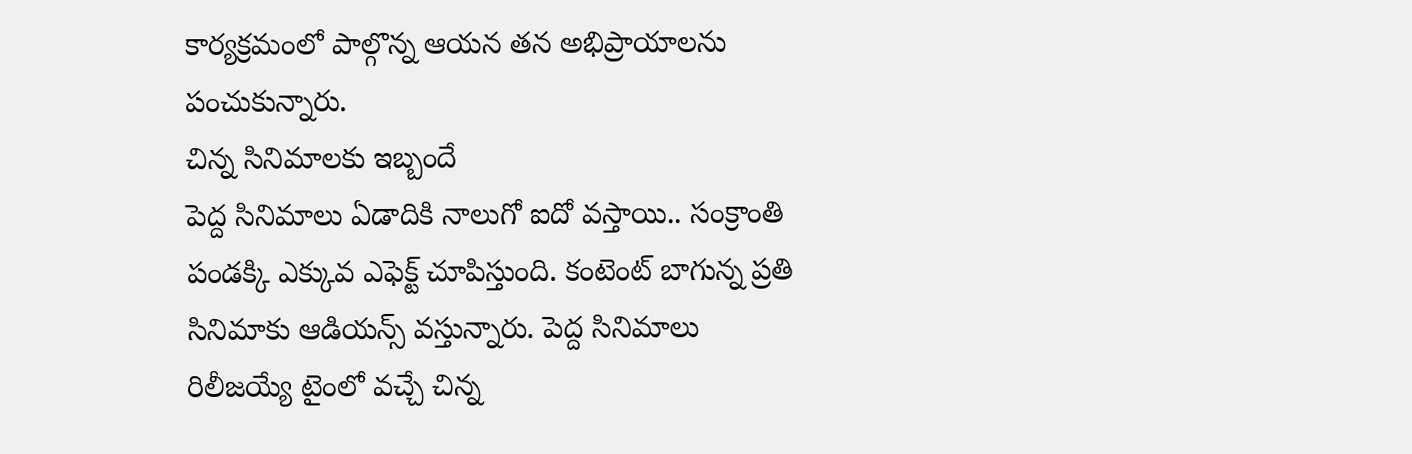కార్యక్రమంలో పాల్గొన్న ఆయన తన అభిప్రాయాలను పంచుకున్నారు.
చిన్న సినిమాలకు ఇబ్బందే
పెద్ద సినిమాలు ఏడాదికి నాలుగో ఐదో వస్తాయి.. సంక్రాంతి పండక్కి ఎక్కువ ఎఫెక్ట్ చూపిస్తుంది. కంటెంట్ బాగున్న ప్రతి సినిమాకు ఆడియన్స్ వస్తున్నారు. పెద్ద సినిమాలు రిలీజయ్యే టైంలో వచ్చే చిన్న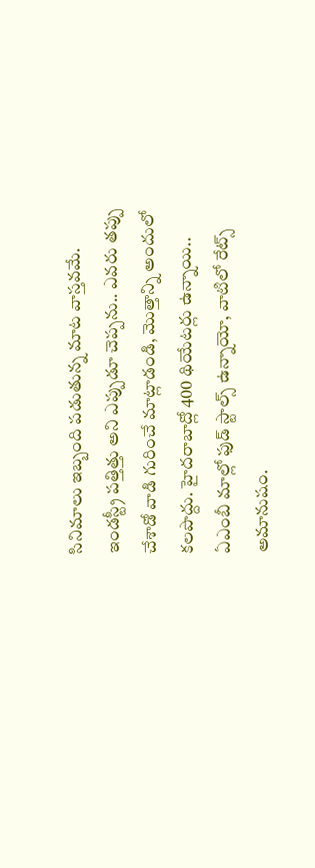సినిమాలు ఇబ్బంది పడుతున్న మాట వాస్తవమే. ఇండస్ట్రీ పత్తిత్తు అని ఎప్పుడూ చెప్పను.. ఎవరు తప్పు చేశాడో వాడి గురించే మాట్లాడండి, మొత్తాన్ని అందులో కలపొద్దు. హైదరాబాద్లో 400 థియేటర్లు ఉన్నాయి.. ఏఎంబీ మాల్లో ఫుడ్ స్టాల్స్ ఉన్నాయో, వాటిలో రేట్స్ అమానుషం.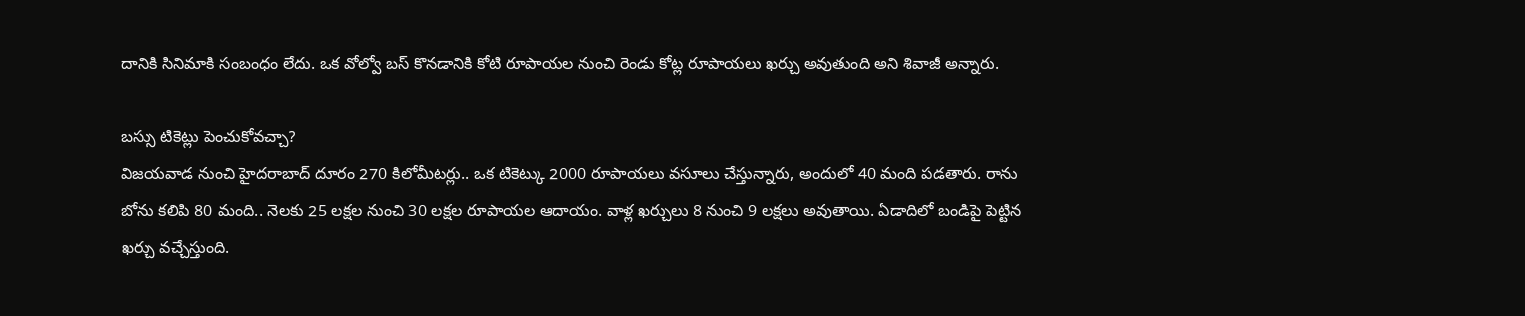దానికి సినిమాకి సంబంధం లేదు. ఒక వోల్వో బస్ కొనడానికి కోటి రూపాయల నుంచి రెండు కోట్ల రూపాయలు ఖర్చు అవుతుంది అని శివాజీ అన్నారు.

బస్సు టికెట్లు పెంచుకోవచ్చా?
విజయవాడ నుంచి హైదరాబాద్ దూరం 270 కిలోమీటర్లు.. ఒక టికెట్కు 2000 రూపాయలు వసూలు చేస్తున్నారు, అందులో 40 మంది పడతారు. రాను బోను కలిపి 80 మంది.. నెలకు 25 లక్షల నుంచి 30 లక్షల రూపాయల ఆదాయం. వాళ్ల ఖర్చులు 8 నుంచి 9 లక్షలు అవుతాయి. ఏడాదిలో బండిపై పెట్టిన ఖర్చు వచ్చేస్తుంది.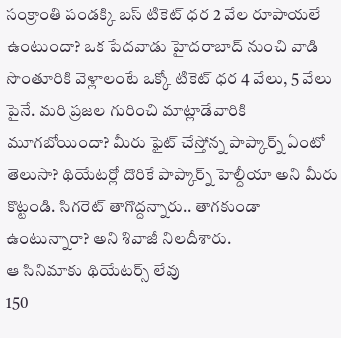సంక్రాంతి పండక్కి బస్ టికెట్ ధర 2 వేల రూపాయలే ఉంటుందా? ఒక పేదవాడు హైదరాబాద్ నుంచి వాడి సొంతూరికి వెళ్లాలంటే ఒక్కో టికెట్ ధర 4 వేలు, 5 వేలు పైనే. మరి ప్రజల గురించి మాట్లాడేవారికి మూగబోయిందా? మీరు ఫైట్ చేస్తోన్న పాప్కార్న్ ఏంటో తెలుసా? థియేటర్లో దొరికే పాప్కార్న్ హెల్దీయా అని మీరు కొట్టండి. సిగరెట్ తాగొద్దన్నారు.. తాగకుండా ఉంటున్నారా? అని శివాజీ నిలదీశారు.
ఆ సినిమాకు థియేటర్స్ లేవు
150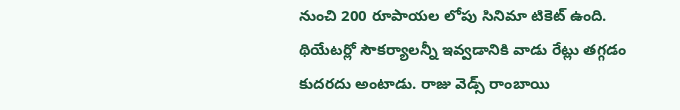నుంచి 200 రూపాయల లోపు సినిమా టికెట్ ఉంది. థియేటర్లో సౌకర్యాలన్నీ ఇవ్వడానికి వాడు రేట్లు తగ్గడం కుదరదు అంటాడు. రాజు వెడ్స్ రాంబాయి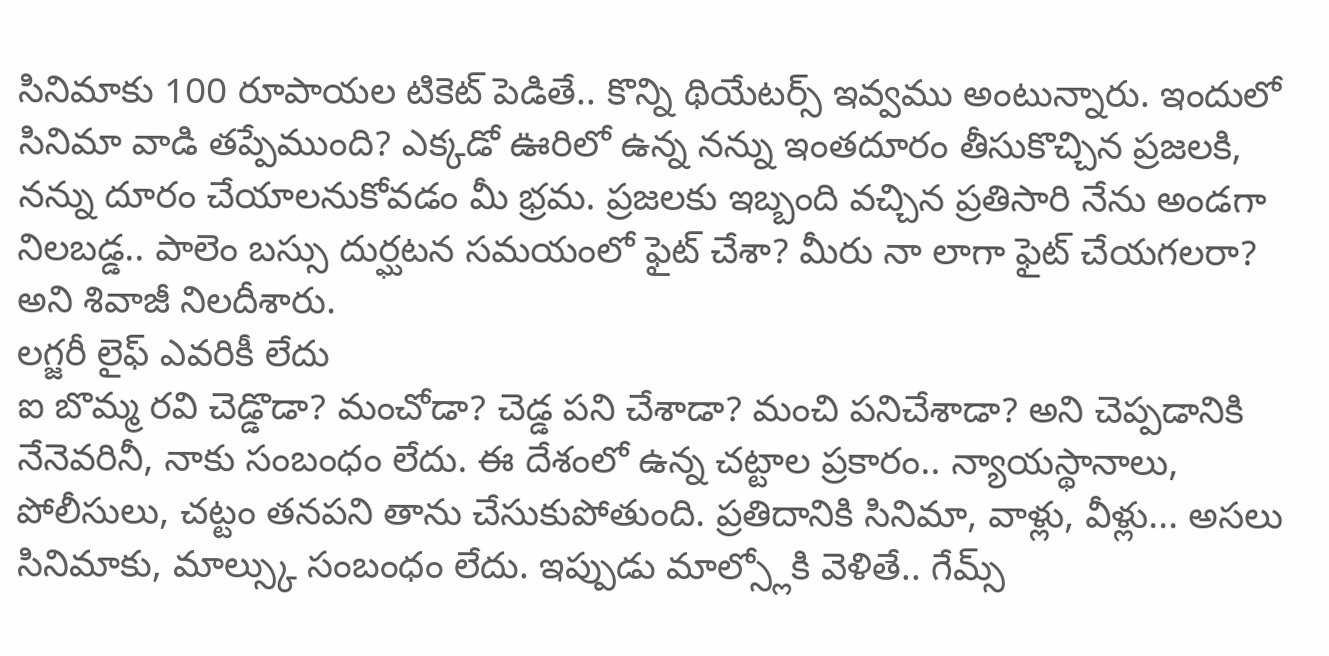సినిమాకు 100 రూపాయల టికెట్ పెడితే.. కొన్ని థియేటర్స్ ఇవ్వము అంటున్నారు. ఇందులో సినిమా వాడి తప్పేముంది? ఎక్కడో ఊరిలో ఉన్న నన్ను ఇంతదూరం తీసుకొచ్చిన ప్రజలకి, నన్ను దూరం చేయాలనుకోవడం మీ భ్రమ. ప్రజలకు ఇబ్బంది వచ్చిన ప్రతిసారి నేను అండగా నిలబడ్డ.. పాలెం బస్సు దుర్ఘటన సమయంలో ఫైట్ చేశా? మీరు నా లాగా ఫైట్ చేయగలరా? అని శివాజీ నిలదీశారు.
లగ్జరీ లైఫ్ ఎవరికీ లేదు
ఐ బొమ్మ రవి చెడ్డొడా? మంచోడా? చెడ్డ పని చేశాడా? మంచి పనిచేశాడా? అని చెప్పడానికి నేనెవరినీ, నాకు సంబంధం లేదు. ఈ దేశంలో ఉన్న చట్టాల ప్రకారం.. న్యాయస్థానాలు, పోలీసులు, చట్టం తనపని తాను చేసుకుపోతుంది. ప్రతిదానికి సినిమా, వాళ్లు, వీళ్లు... అసలు సినిమాకు, మాల్స్కు సంబంధం లేదు. ఇప్పుడు మాల్స్లోకి వెళితే.. గేమ్స్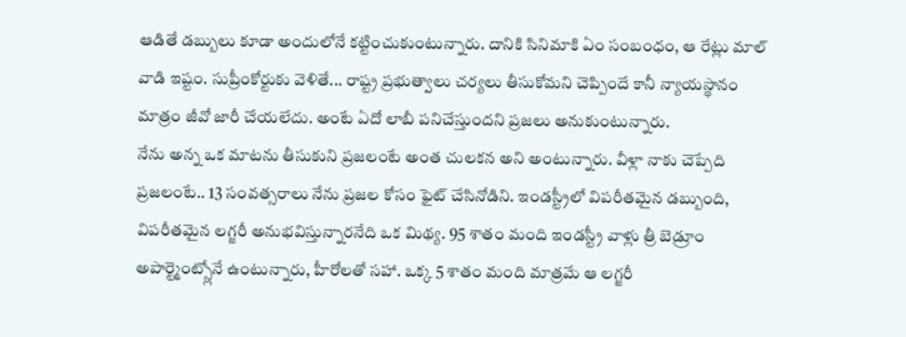ఆడితే డబ్బులు కూడా అందులోనే కట్టించుకుంటున్నారు. దానికి సినిమాకి ఏం సంబంధం, ఆ రేట్లు మాల్ వాడి ఇష్టం. సుప్రీంకోర్టుకు వెళితే... రాష్ట్ర ప్రభుత్వాలు చర్యలు తీసుకోమని చెప్పిందే కానీ న్యాయస్థానం మాత్రం జీవో జారీ చేయలేదు. అంటే ఏదో లాబీ పనిచేస్తుందని ప్రజలు అనుకుంటున్నారు.
నేను అన్న ఒక మాటను తీసుకుని ప్రజలంటే అంత చులకన అని అంటున్నారు. వీళ్లా నాకు చెప్పేది ప్రజలంటే.. 13 సంవత్సరాలు నేను ప్రజల కోసం ఫైట్ చేసినోడిని. ఇండస్ట్రీలో విపరీతమైన డబ్బుంది, విపరీతమైన లగ్జరీ అనుభవిస్తున్నారనేది ఒక మిథ్య. 95 శాతం మంది ఇండస్ట్రీ వాళ్లు త్రీ బెడ్రూం అపార్ట్మెంట్స్లోనే ఉంటున్నారు, హీరోలతో సహా. ఒక్క 5 శాతం మంది మాత్రమే ఆ లగ్జరీ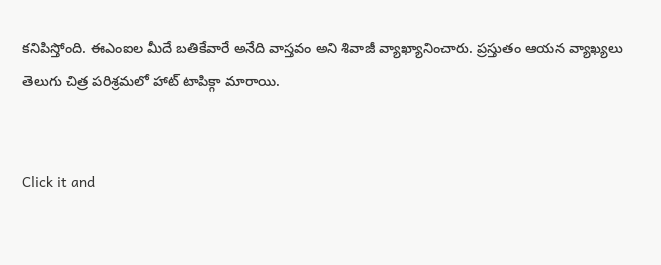కనిపిస్తోంది. ఈఎంఐల మీదే బతికేవారే అనేది వాస్తవం అని శివాజీ వ్యాఖ్యానించారు. ప్రస్తుతం ఆయన వ్యాఖ్యలు తెలుగు చిత్ర పరిశ్రమలో హాట్ టాపిక్గా మారాయి.


Click it and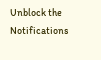Unblock the Notifications